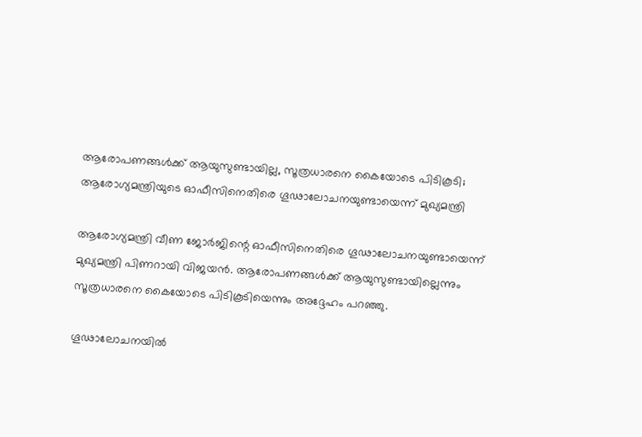ആരോപണങ്ങൾക്ക് ആയുസുണ്ടായില്ല, സൂത്രധാരനെ കൈയോടെ പിടികൂടി; ആരോഗ്യമന്ത്രിയുടെ ഓഫീസിനെതിരെ ഗൂഢാലോചനയുണ്ടായെന്ന് മുഖ്യമന്ത്രി

ആരോഗ്യമന്ത്രി വീണ ജോർജിന്റെ ഓഫീസിനെതിരെ ഗൂഢാലോചനയുണ്ടായെന്ന് മുഖ്യമന്ത്രി പിണറായി വിജയൻ. ആരോപണങ്ങൾക്ക് ആയുസുണ്ടായില്ലെന്നും സൂത്രധാരനെ കൈയോടെ പിടികൂടിയെന്നും അദ്ദേഹം പറഞ്ഞു.

ഗൂഢാലോചനയിൽ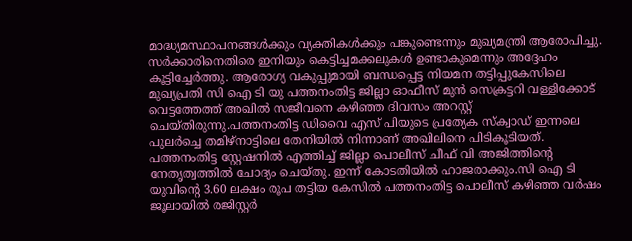മാദ്ധ്യമസ്ഥാപനങ്ങൾക്കും വ്യക്തികൾക്കും പങ്കുണ്ടെന്നും മുഖ്യമന്ത്രി ആരോപിച്ചു. സർക്കാരിനെതിരെ ഇനിയും കെട്ടിച്ചമക്കലുകൾ ഉണ്ടാകുമെന്നും അദ്ദേഹം കൂട്ടിച്ചേർത്തു. ആരോഗ്യ വകുപ്പുമായി ബന്ധപ്പെട്ട നിയമന തട്ടിപ്പുകേസിലെ മുഖ്യപ്രതി സി ഐ ടി യു പത്തനംതിട്ട ജില്ലാ ഓഫീസ് മുൻ സെക്രട്ടറി വള്ളിക്കോട് വെട്ടത്തേത്ത് അഖിൽ സജീവനെ കഴിഞ്ഞ ദിവസം അറസ്റ്റ് ചെയ്‌തിരുന്നു.പത്തനംതിട്ട ഡിവൈ എസ് പിയുടെ പ്രത്യേക സ്ക്വാഡ് ഇന്നലെ പുലർച്ചെ തമിഴ്നാട്ടിലെ തേനിയിൽ നിന്നാണ് അഖിലിനെ പിടികൂടിയത്. പത്തനംതിട്ട സ്റ്റേഷനിൽ എത്തിച്ച് ജില്ലാ പൊലീസ് ചീഫ് വി അജിത്തിന്റെ നേതൃത്വത്തിൽ ചോദ്യം ചെയ്തു. ഇന്ന് കോടതിയിൽ ഹാജരാക്കും.സി ഐ ടി യുവിന്റെ 3.60 ലക്ഷം രൂപ തട്ടിയ കേസിൽ പത്തനംതിട്ട പൊലീസ് കഴിഞ്ഞ വർഷം ജൂലായിൽ രജിസ്റ്റർ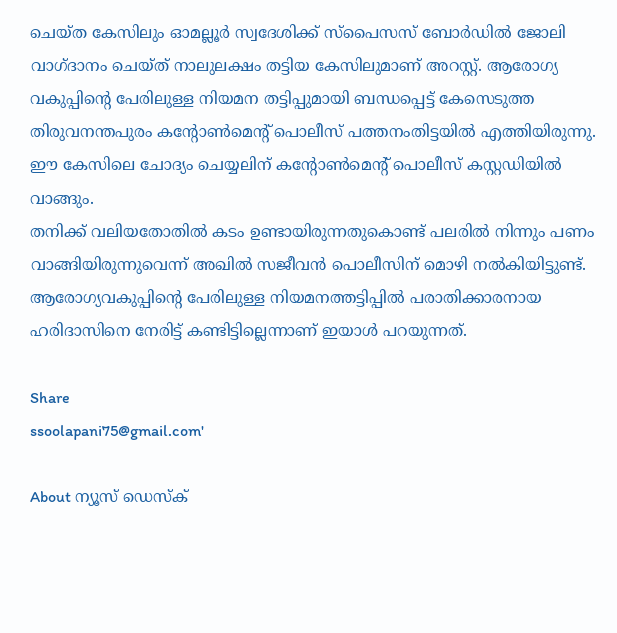ചെയ്ത കേസിലും ഓമല്ലൂർ സ്വദേശിക്ക് സ്പൈസസ് ബോർഡിൽ ജോലി വാഗ്ദാനം ചെയ്ത് നാലുലക്ഷം തട്ടിയ കേസിലുമാണ് അറസ്റ്റ്. ആരോഗ്യ വകുപ്പിന്റെ പേരിലുള്ള നിയമന തട്ടിപ്പുമായി ബന്ധപ്പെട്ട് കേസെടുത്ത തിരുവനന്തപുരം കന്റോൺമെന്റ് പൊലീസ് പത്തനംതിട്ടയിൽ എത്തിയിരുന്നു. ഈ കേസിലെ ചോദ്യം ചെയ്യലിന് കന്റോൺമെന്റ് പൊലീസ് കസ്റ്റഡിയിൽ വാങ്ങും.
തനിക്ക് വലിയതോതിൽ കടം ഉണ്ടായിരുന്നതുകൊണ്ട് പലരിൽ നിന്നും പണം വാങ്ങിയിരുന്നുവെന്ന് അഖിൽ സജീവൻ പൊലീസിന് മൊഴി നൽകിയിട്ടുണ്ട്. ആരോഗ്യവകുപ്പിന്റെ പേരിലുള്ള നിയമനത്തട്ടിപ്പിൽ പരാതിക്കാരനായ ഹരിദാസിനെ നേരിട്ട് കണ്ടിട്ടില്ലെന്നാണ് ഇയാൾ പറയുന്നത്.

Share
ssoolapani75@gmail.com'

About ന്യൂസ് ഡെസ്ക്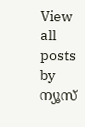View all posts by ന്യൂസ്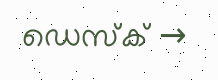ഡെസ്ക് →